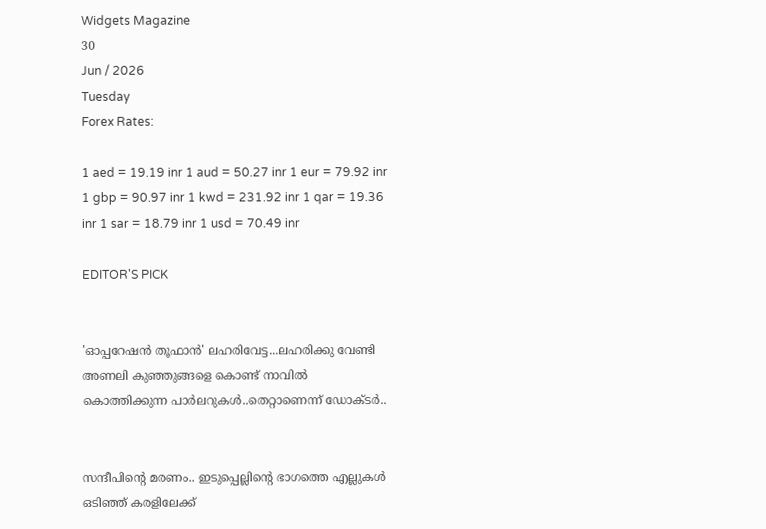Widgets Magazine
30
Jun / 2026
Tuesday
Forex Rates:

1 aed = 19.19 inr 1 aud = 50.27 inr 1 eur = 79.92 inr 1 gbp = 90.97 inr 1 kwd = 231.92 inr 1 qar = 19.36 inr 1 sar = 18.79 inr 1 usd = 70.49 inr

EDITOR'S PICK


'ഓപ്പറേഷൻ തൂഫാൻ' ലഹരിവേട്ട...ലഹരിക്കു വേണ്ടി അണലി കുഞ്ഞുങ്ങളെ കൊണ്ട് നാവിൽ കൊത്തിക്കുന്ന പാർലറുകൾ..തെറ്റാണെന്ന് ഡോക്ടർ..


സന്ദീപിന്റെ മരണം.. ഇടുപ്പെല്ലിന്റെ ഭാഗത്തെ എല്ലുകള്‍ ഒടിഞ്ഞ് കരളിലേക്ക്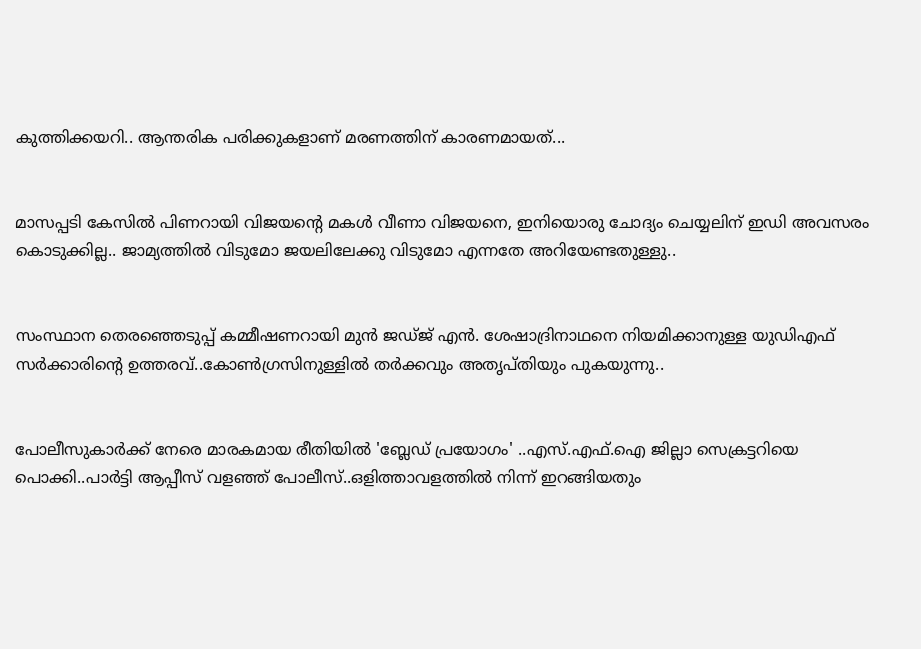കുത്തിക്കയറി.. ആന്തരിക പരിക്കുകളാണ് മരണത്തിന് കാരണമായത്...


മാസപ്പടി കേസില്‍ പിണറായി വിജയന്റെ മകള്‍ വീണാ വിജയനെ, ഇനിയൊരു ചോദ്യം ചെയ്യലിന് ഇഡി അവസരം കൊടുക്കില്ല.. ജാമ്യത്തില്‍ വിടുമോ ജയലിലേക്കു വിടുമോ എന്നതേ അറിയേണ്ടതുള്ളു..


സംസ്ഥാന തെരഞ്ഞെടുപ്പ് കമ്മീഷണറായി മുന്‍ ജഡ്ജ് എന്‍. ശേഷാദ്രിനാഥനെ നിയമിക്കാനുള്ള യുഡിഎഫ് സര്‍ക്കാരിന്റെ ഉത്തരവ്..കോണ്‍ഗ്രസിനുള്ളില്‍ തര്‍ക്കവും അതൃപ്തിയും പുകയുന്നു..


പോലീസുകാര്‍ക്ക് നേരെ മാരകമായ രീതിയില്‍ 'ബ്ലേഡ് പ്രയോഗം' ..എസ്.എഫ്.ഐ ജില്ലാ സെക്രട്ടറിയെ പൊക്കി..പാർട്ടി ആപ്പീസ് വളഞ്ഞ് പോലീസ്..ഒളിത്താവളത്തിൽ നിന്ന് ഇറങ്ങിയതും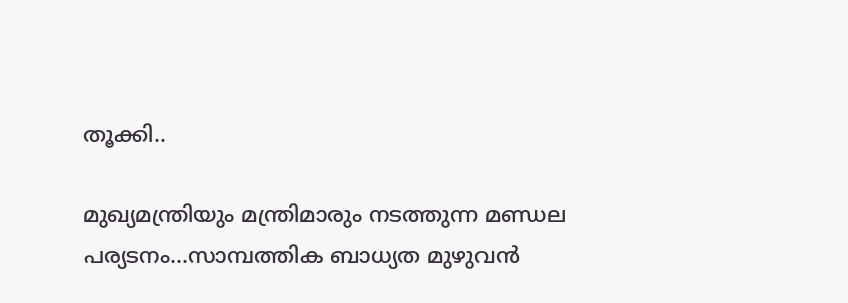തൂക്കി..

മുഖ്യമന്ത്രിയും മന്ത്രിമാരും നടത്തുന്ന മണ്ഡല പര്യടനം...സാമ്പത്തിക ബാധ്യത മുഴുവൻ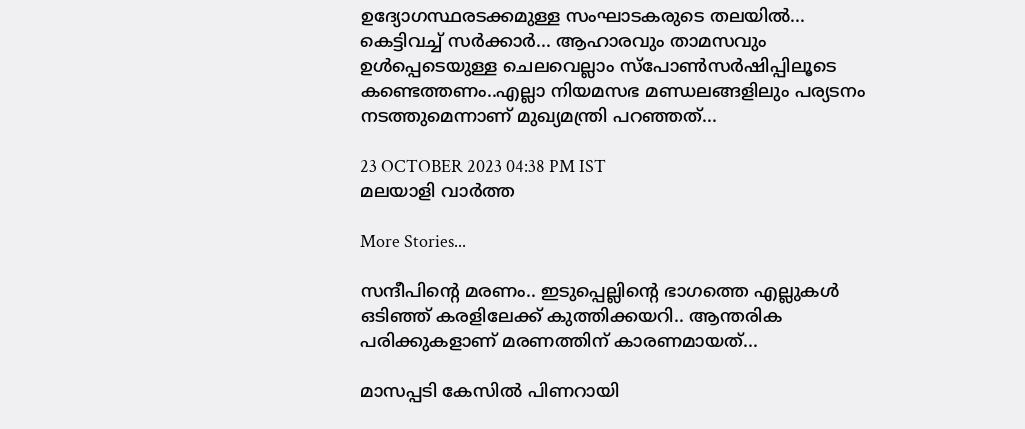ഉദ്യോഗസ്ഥരടക്കമുള്ള സംഘാടകരുടെ തലയിൽ... കെട്ടിവച്ച് സർക്കാർ... ആഹാരവും താമസവും ഉൾപ്പെടെയുള്ള ചെലവെല്ലാം സ്പോൺസർഷിപ്പിലൂടെ കണ്ടെത്തണം..എല്ലാ നിയമസഭ മണ്ഡലങ്ങളിലും പര്യടനം നടത്തുമെന്നാണ് മുഖ്യമന്ത്രി പറഞ്ഞത്...

23 OCTOBER 2023 04:38 PM IST
മലയാളി വാര്‍ത്ത

More Stories...

സന്ദീപിന്റെ മരണം.. ഇടുപ്പെല്ലിന്റെ ഭാഗത്തെ എല്ലുകള്‍ ഒടിഞ്ഞ് കരളിലേക്ക് കുത്തിക്കയറി.. ആന്തരിക പരിക്കുകളാണ് മരണത്തിന് കാരണമായത്...

മാസപ്പടി കേസില്‍ പിണറായി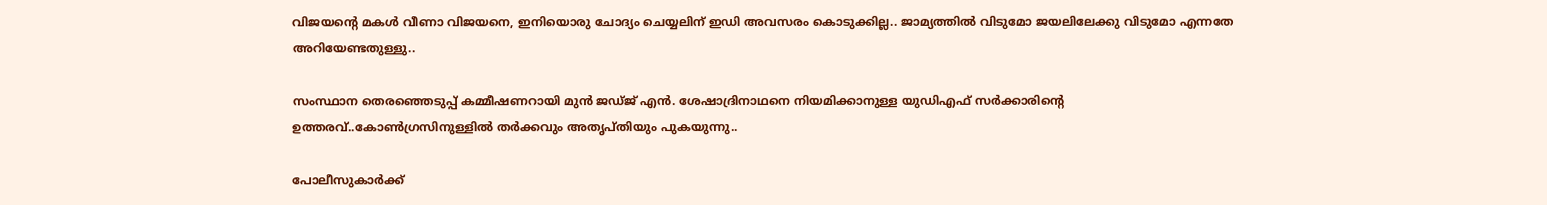വിജയന്റെ മകള്‍ വീണാ വിജയനെ, ഇനിയൊരു ചോദ്യം ചെയ്യലിന് ഇഡി അവസരം കൊടുക്കില്ല.. ജാമ്യത്തില്‍ വിടുമോ ജയലിലേക്കു വിടുമോ എന്നതേ അറിയേണ്ടതുള്ളു..

സംസ്ഥാന തെരഞ്ഞെടുപ്പ് കമ്മീഷണറായി മുന്‍ ജഡ്ജ് എന്‍. ശേഷാദ്രിനാഥനെ നിയമിക്കാനുള്ള യുഡിഎഫ് സര്‍ക്കാരിന്റെ ഉത്തരവ്..കോണ്‍ഗ്രസിനുള്ളില്‍ തര്‍ക്കവും അതൃപ്തിയും പുകയുന്നു..

പോലീസുകാര്‍ക്ക്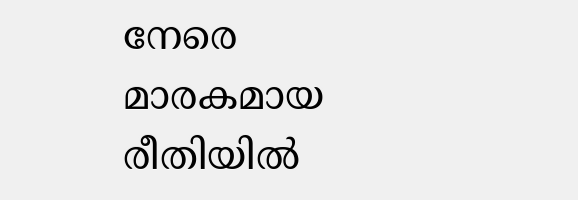നേരെ മാരകമായ രീതിയില്‍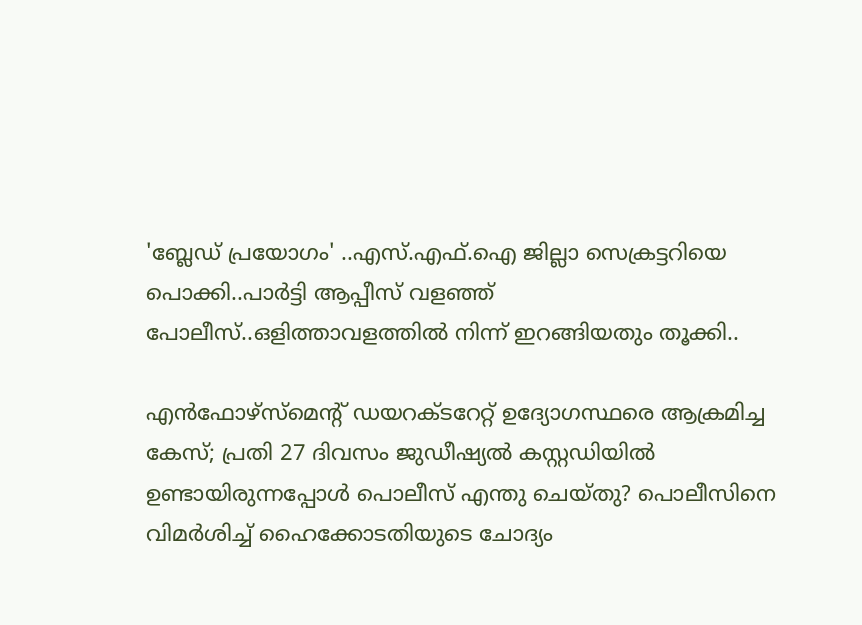'ബ്ലേഡ് പ്രയോഗം' ..എസ്.എഫ്.ഐ ജില്ലാ സെക്രട്ടറിയെ പൊക്കി..പാർട്ടി ആപ്പീസ് വളഞ്ഞ് പോലീസ്..ഒളിത്താവളത്തിൽ നിന്ന് ഇറങ്ങിയതും തൂക്കി..

എൻഫോഴ്സ്മെന്റ് ഡയറക്ടറേറ്റ് ഉദ്യോഗസ്ഥരെ ആക്രമിച്ച കേസ്; പ്രതി 27 ദിവസം ജുഡീഷ്യൽ കസ്റ്റഡിയിൽ ഉണ്ടായിരുന്നപ്പോൾ പൊലീസ് എന്തു ചെയ്തു? പൊലീസിനെ വിമർശിച്ച് ഹൈക്കോടതിയുടെ ചോദ്യം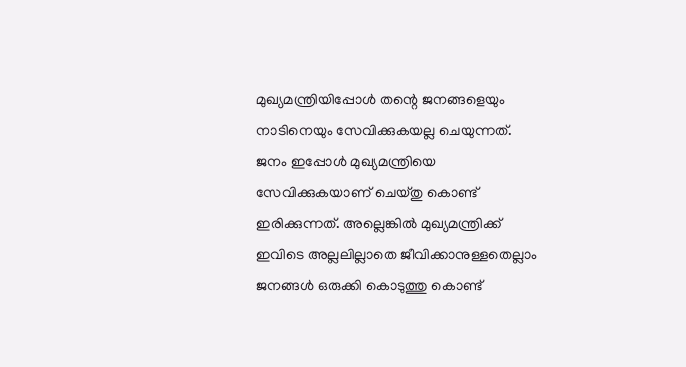മുഖ്യമന്ത്രിയിപ്പോൾ തന്റെ ജനങ്ങളെയും നാടിനെയും സേവിക്കുകയല്ല ചെയുന്നത്. ജനം ഇപ്പോൾ മുഖ്യമന്ത്രിയെ സേവിക്കുകയാണ് ചെയ്തു കൊണ്ട് ഇരിക്കുന്നത്. അല്ലെങ്കിൽ മുഖ്യമന്ത്രിക്ക് ഇവിടെ അല്ലലില്ലാതെ ജീവിക്കാനുള്ളതെല്ലാം ജനങ്ങൾ ഒരുക്കി കൊടുത്തു കൊണ്ട്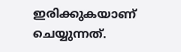ഇരിക്കുകയാണ് ചെയ്യുന്നത്.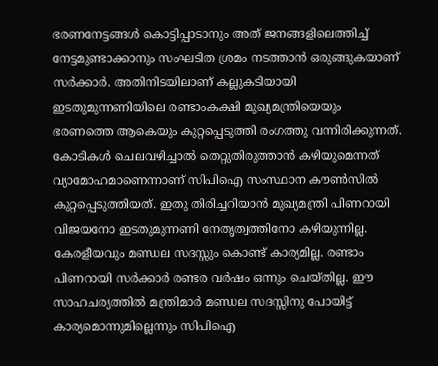ഭരണനേട്ടങ്ങള്‍ കൊട്ടിപ്പാടാനും അത് ജനങ്ങളിലെത്തിച്ച് നേട്ടമുണ്ടാക്കാനും സംഘടിത ശ്രമം നടത്താന്‍ ഒരുങ്ങുകയാണ് സര്‍ക്കാര്‍. അതിനിടയിലാണ് കല്ലുകടിയായി ഇടതുമുന്നണിയിലെ രണ്ടാംകക്ഷി മുഖ്യമന്ത്രിയെയും ഭരണത്തെ ആകെയും കുറ്റപ്പെടുത്തി രംഗത്തു വന്നിരിക്കുന്നത്. കോടികള്‍ ചെലവഴിച്ചാല്‍ തെറ്റുതിരുത്താന്‍ കഴിയുമെന്നത് വ്യാമോഹമാണെന്നാണ് സിപിഐ സംസ്ഥാന കൗണ്‍സില്‍ കുറ്റപ്പെടുത്തിയത്. ഇതു തിരിച്ചറിയാന്‍ മുഖ്യമന്ത്രി പിണറായി വിജയനോ ഇടതുമുന്നണി നേതൃത്വത്തിനോ കഴിയുന്നില്ല. കേരളീയവും മണ്ഡല സദസ്സും കൊണ്ട് കാര്യമില്ല. രണ്ടാം പിണറായി സര്‍ക്കാര്‍ രണ്ടര വര്‍ഷം ഒന്നും ചെയ്തില്ല. ഈ സാഹചര്യത്തില്‍ മന്ത്രിമാര്‍ മണ്ഡല സദസ്സിനു പോയിട്ട് കാര്യമൊന്നുമില്ലെന്നും സിപിഐ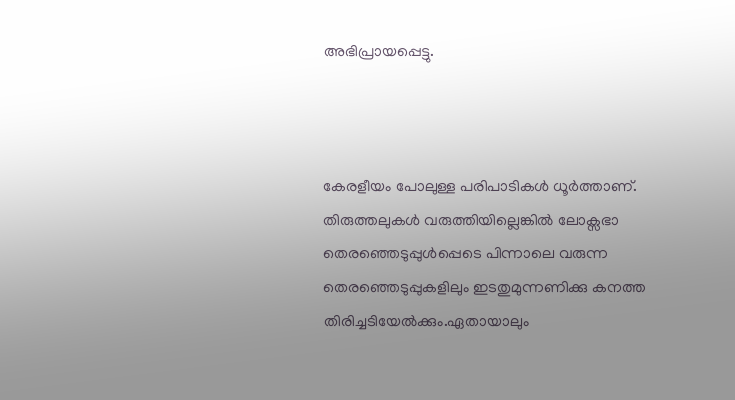അഭിപ്രായപ്പെട്ടു.



കേരളീയം പോലുള്ള പരിപാടികള്‍ ധൂര്‍ത്താണ്. തിരുത്തലുകള്‍ വരുത്തിയില്ലെങ്കില്‍ ലോക്സഭാ തെരഞ്ഞെടുപ്പുള്‍പ്പെടെ പിന്നാലെ വരുന്ന തെരഞ്ഞെടുപ്പുകളിലും ഇടതുമുന്നണിക്കു കനത്ത തിരിച്ചടിയേല്‍ക്കും.ഏതായാലും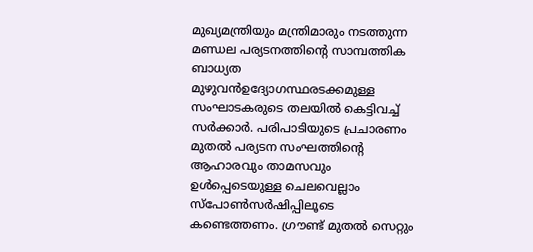മുഖ്യമന്ത്രിയും മന്ത്രിമാരും നടത്തുന്ന മണ്ഡല പര്യടനത്തിന്‍റെ സാമ്പത്തിക ബാധ്യത മുഴുവൻഉദ്യോഗസ്ഥരടക്കമുള്ള സംഘാടകരുടെ തലയിൽ കെട്ടിവച്ച് സർക്കാർ. പരിപാടിയുടെ പ്രചാരണം മുതൽ പര്യടന സംഘത്തിന്‍റെ ആഹാരവും താമസവും ഉൾപ്പെടെയുള്ള ചെലവെല്ലാം സ്പോൺസർഷിപ്പിലൂടെ കണ്ടെത്തണം. ഗ്രൗണ്ട് മുതൽ സെറ്റും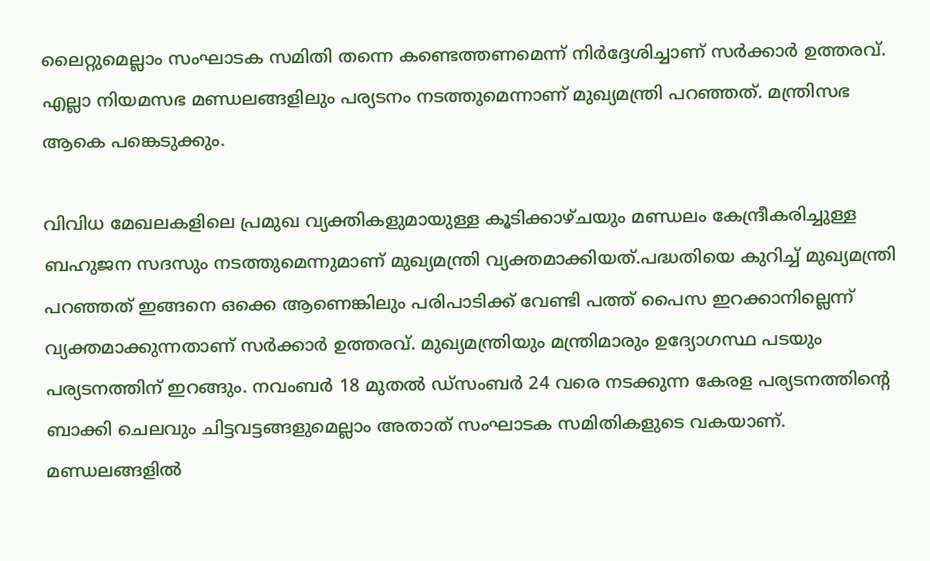ലൈറ്റുമെല്ലാം സംഘാടക സമിതി തന്നെ കണ്ടെത്തണമെന്ന് നിര്‍ദ്ദേശിച്ചാണ് സർക്കാർ ഉത്തരവ്. എല്ലാ നിയമസഭ മണ്ഡലങ്ങളിലും പര്യടനം നടത്തുമെന്നാണ് മുഖ്യമന്ത്രി പറഞ്ഞത്. മന്ത്രിസഭ ആകെ പങ്കെടുക്കും.

വിവിധ മേഖലകളിലെ പ്രമുഖ വ്യക്തികളുമായുള്ള കൂടിക്കാഴ്ചയും മണ്ഡലം കേന്ദ്രീകരിച്ചുള്ള ബഹുജന സദസും നടത്തുമെന്നുമാണ് മുഖ്യമന്ത്രി വ്യക്തമാക്കിയത്.പദ്ധതിയെ കുറിച്ച് മുഖ്യമന്ത്രി പറഞ്ഞത് ഇങ്ങനെ ഒക്കെ ആണെങ്കിലും പരിപാടിക്ക് വേണ്ടി പത്ത് പൈസ ഇറക്കാനില്ലെന്ന് വ്യക്തമാക്കുന്നതാണ് സർക്കാർ ഉത്തരവ്. മുഖ്യമന്ത്രിയും മന്ത്രിമാരും ഉദ്യോഗസ്ഥ പടയും പര്യടനത്തിന് ഇറങ്ങും. നവംബർ 18 മുതൽ ഡ്സംബർ 24 വരെ നടക്കുന്ന കേരള പര്യടനത്തിന്‍റെ ബാക്കി ചെലവും ചിട്ടവട്ടങ്ങളുമെല്ലാം അതാത് സംഘാടക സമിതികളുടെ വകയാണ്. മണ്ഡലങ്ങളിൽ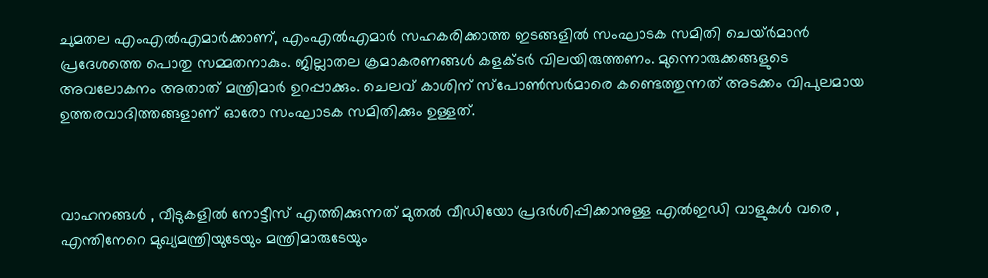ചുമതല എംഎൽഎമാർക്കാണ്, എംഎൽഎമാർ സഹകരിക്കാത്ത ഇടങ്ങളിൽ സംഘാടക സമിതി ചെയ്ർമാൻ പ്രദേശത്തെ പൊതു സമ്മതനാകും. ജില്ലാതല ക്രമാകരണങ്ങൾ കളക്ടർ വിലയിരുത്തണം. മുന്നൊരുക്കങ്ങളുടെ അവലോകനം അതാത് മന്ത്രിമാര്‍ ഉറപ്പാക്കും. ചെലവ് കാശിന് സ്പോൺസർമാരെ കണ്ടെത്തുന്നത് അടക്കം വിപുലമായ ഉത്തരവാദിത്തങ്ങളാണ് ഓരോ സംഘാടക സമിതിക്കും ഉള്ളത്.



വാഹനങ്ങൾ , വീടുകളിൽ നോട്ടീസ് എത്തിക്കുന്നത് മുതൽ വീഡിയോ പ്രദര്‍ശിപ്പിക്കാനുള്ള എൽഇഡി വാളുകൾ വരെ , എന്തിനേറെ മുഖ്യമന്ത്രിയുടേയും മന്ത്രിമാരുടേയും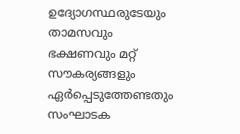ഉദ്യോഗസ്ഥരുടേയും താമസവും ഭക്ഷണവും മറ്റ് സൗകര്യങ്ങളും ഏര്‍പ്പെടുത്തേണ്ടതും സംഘാടക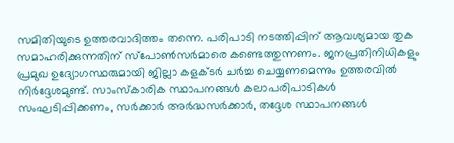സമിതിയുടെ ഉത്തരവാദിത്തം തന്നെ. പരിപാടി നടത്തിപ്പിന് ആവശ്യമായ തുക സമാഹരിക്കുന്നതിന് സ്പോൺസര്‍മാരെ കണ്ടെത്തുന്നണം. ജനപ്രതിനിധികളും പ്രമുഖ ഉദ്യോഗസ്ഥരുമായി ജില്ലാ കളക്ടര്‍ ചര്‍ച്ച ചെയ്യണമെന്നും ഉത്തരവിൽ നിര്‍ദ്ദേശമുണ്ട്. സാംസ്കാരിക സ്ഥാപനങ്ങൾ കലാപരിപാടികൾ സംഘടിപ്പിക്കണം, സര്‍ക്കാര്‍ അര്‍ദ്ധസര്‍ക്കാര്‍, തദ്ദേശ സ്ഥാപനങ്ങൾ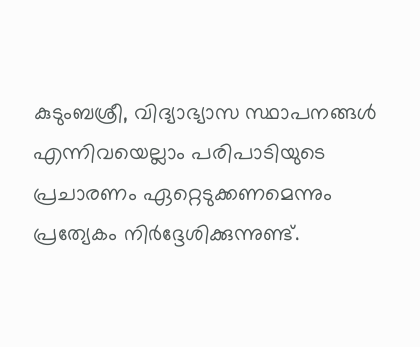കുടുംബശ്രീ, വിദ്യാഭ്യാസ സ്ഥാപനങ്ങൾ എന്നിവയെല്ലാം പരിപാടിയുടെ പ്രചാരണം ഏറ്റെടുക്കണമെന്നും പ്രത്യേകം നിര്‍ദ്ദേശിക്കുന്നുണ്ട്.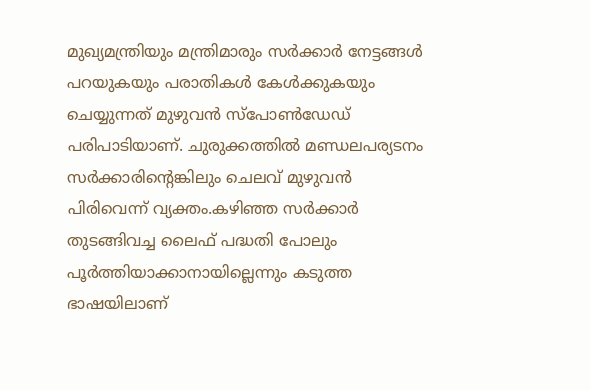മുഖ്യമന്ത്രിയും മന്ത്രിമാരും സർക്കാർ നേട്ടങ്ങൾ പറയുകയും പരാതികൾ കേൾക്കുകയും ചെയ്യുന്നത് മുഴുവൻ സ്പോൺഡേഡ് പരിപാടിയാണ്. ചുരുക്കത്തിൽ മണ്ഡലപര്യടനം സര്‍ക്കാരിന്റെങ്കിലും ചെലവ് മുഴുവൻ പിരിവെന്ന് വ്യക്തം.കഴിഞ്ഞ സര്‍ക്കാര്‍ തുടങ്ങിവച്ച ലൈഫ് പദ്ധതി പോലും പൂര്‍ത്തിയാക്കാനായില്ലെന്നും കടുത്ത ഭാഷയിലാണ്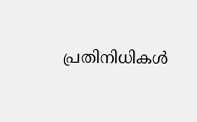പ്രതിനിധികള്‍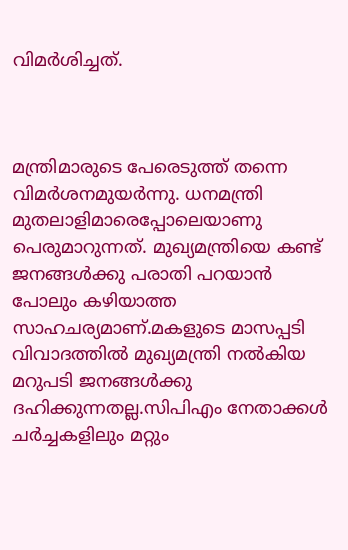വിമര്‍ശിച്ചത്.



മന്ത്രിമാരുടെ പേരെടുത്ത് തന്നെ വിമര്‍ശനമുയര്‍ന്നു. ധനമന്ത്രി മുതലാളിമാരെപ്പോലെയാണു പെരുമാറുന്നത്. മുഖ്യമന്ത്രിയെ കണ്ട് ജനങ്ങള്‍ക്കു പരാതി പറയാന്‍ പോലും കഴിയാത്ത സാഹചര്യമാണ്.മകളുടെ മാസപ്പടി വിവാദത്തില്‍ മുഖ്യമന്ത്രി നല്‍കിയ മറുപടി ജനങ്ങള്‍ക്കു ദഹിക്കുന്നതല്ല.സിപിഎം നേതാക്കള്‍ ചര്‍ച്ചകളിലും മറ്റും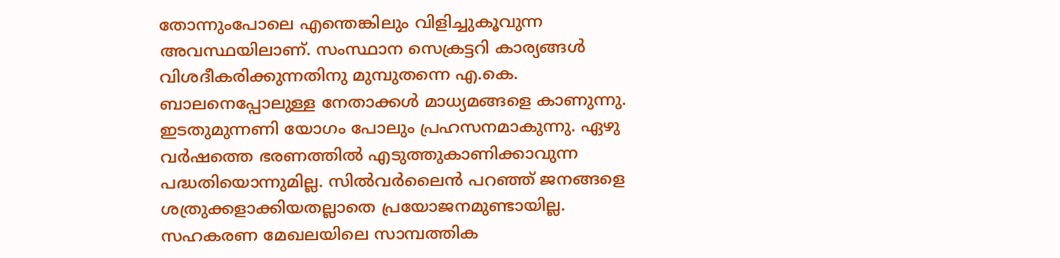തോന്നുംപോലെ എന്തെങ്കിലും വിളിച്ചുകൂവുന്ന അവസ്ഥയിലാണ്. സംസ്ഥാന സെക്രട്ടറി കാര്യങ്ങള്‍ വിശദീകരിക്കുന്നതിനു മുമ്പുതന്നെ എ.കെ. ബാലനെപ്പോലുള്ള നേതാക്കള്‍ മാധ്യമങ്ങളെ കാണുന്നു. ഇടതുമുന്നണി യോഗം പോലും പ്രഹസനമാകുന്നു. ഏഴു വര്‍ഷത്തെ ഭരണത്തില്‍ എടുത്തുകാണിക്കാവുന്ന പദ്ധതിയൊന്നുമില്ല. സില്‍വര്‍ലൈന്‍ പറഞ്ഞ് ജനങ്ങളെ ശത്രുക്കളാക്കിയതല്ലാതെ പ്രയോജനമുണ്ടായില്ല. സഹകരണ മേഖലയിലെ സാമ്പത്തിക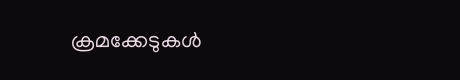ക്രമക്കേടുകള്‍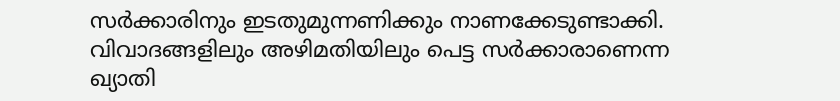സര്‍ക്കാരിനും ഇടതുമുന്നണിക്കും നാണക്കേടുണ്ടാക്കി. വിവാദങ്ങളിലും അഴിമതിയിലും പെട്ട സര്‍ക്കാരാണെന്ന ഖ്യാതി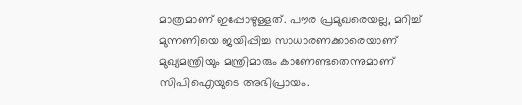മാത്രമാണ് ഇപ്പോഴുള്ളത്. പൗര പ്രമുഖരെയല്ല, മറിച്ച് മുന്നണിയെ ജയിപ്പിച്ച സാധാരണക്കാരെയാണ് മുഖ്യമന്ത്രിയും മന്ത്രിമാരും കാണേണ്ടതെന്നുമാണ് സിപിഐയുടെ അഭിപ്രായം.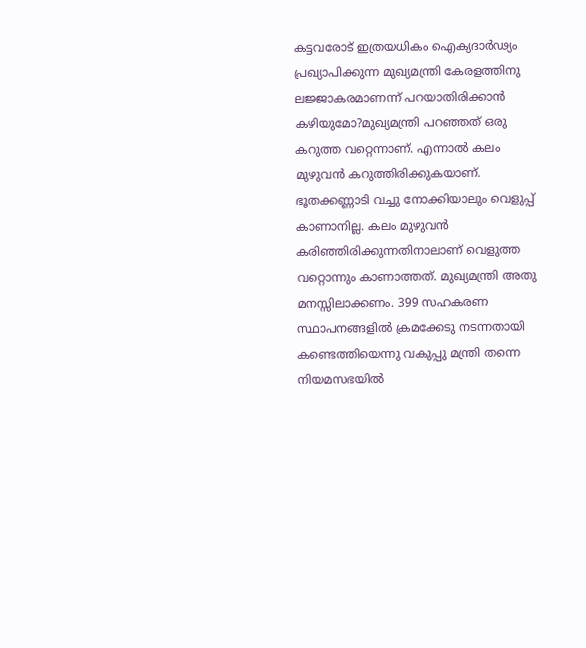കട്ടവരോട് ഇത്രയധികം ഐക്യദാര്‍ഢ്യം പ്രഖ്യാപിക്കുന്ന മുഖ്യമന്ത്രി കേരളത്തിനു ലജ്ജാകരമാണന്ന് പറയാതിരിക്കാന്‍ കഴിയുമോ?മുഖ്യമന്ത്രി പറഞ്ഞത് ഒരു കറുത്ത വറ്റെന്നാണ്. എന്നാല്‍ കലം മുഴുവന്‍ കറുത്തിരിക്കുകയാണ്. ഭൂതക്കണ്ണാടി വച്ചു നോക്കിയാലും വെളുപ്പ് കാണാനില്ല. കലം മുഴുവന്‍ കരിഞ്ഞിരിക്കുന്നതിനാലാണ് വെളുത്ത വറ്റൊന്നും കാണാത്തത്. മുഖ്യമന്ത്രി അതു മനസ്സിലാക്കണം. 399 സഹകരണ സ്ഥാപനങ്ങളില്‍ ക്രമക്കേടു നടന്നതായി കണ്ടെത്തിയെന്നു വകുപ്പു മന്ത്രി തന്നെ നിയമസഭയില്‍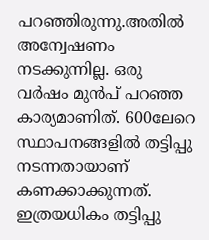പറഞ്ഞിരുന്നു.അതില്‍ അന്വേഷണം നടക്കുന്നില്ല. ഒരു വര്‍ഷം മുന്‍പ് പറഞ്ഞ കാര്യമാണിത്. 600ലേറെ സ്ഥാപനങ്ങളില്‍ തട്ടിപ്പു നടന്നതായാണ് കണക്കാക്കുന്നത്. ഇത്രയധികം തട്ടിപ്പു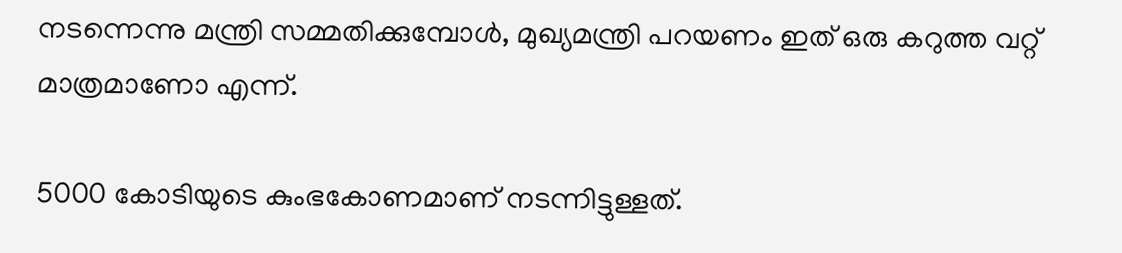നടന്നെന്നു മന്ത്രി സമ്മതിക്കുമ്പോള്‍, മുഖ്യമന്ത്രി പറയണം ഇത് ഒരു കറുത്ത വറ്റ് മാത്രമാണോ എന്ന്.

5000 കോടിയുടെ കുംഭകോണമാണ് നടന്നിട്ടുള്ളത്.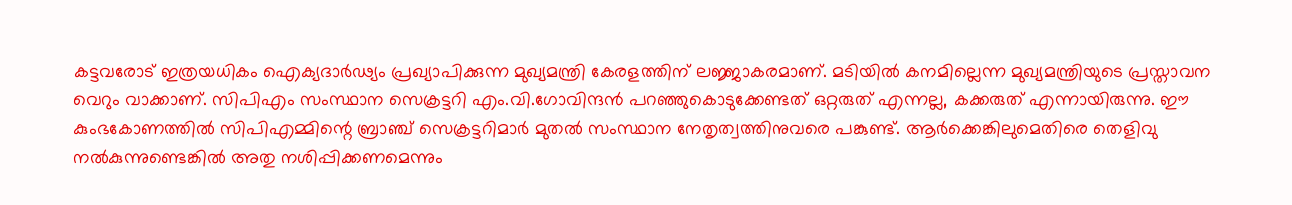കട്ടവരോട് ഇത്രയധികം ഐക്യദാര്‍ഢ്യം പ്രഖ്യാപിക്കുന്ന മുഖ്യമന്ത്രി കേരളത്തിന് ലജ്ജാകരമാണ്. മടിയില്‍ കനമില്ലെന്ന മുഖ്യമന്ത്രിയുടെ പ്രസ്താവന വെറും വാക്കാണ്. സിപിഎം സംസ്ഥാന സെക്രട്ടറി എം.വി.ഗോവിന്ദന്‍ പറഞ്ഞുകൊടുക്കേണ്ടത് ഒറ്റരുത് എന്നല്ല, കക്കരുത് എന്നായിരുന്നു. ഈ കുംഭകോണത്തില്‍ സിപിഎമ്മിന്റെ ബ്രാഞ്ച് സെക്രട്ടറിമാര്‍ മുതല്‍ സംസ്ഥാന നേതൃത്വത്തിനുവരെ പങ്കുണ്ട്. ആര്‍ക്കെങ്കിലുമെതിരെ തെളിവു നല്‍കുന്നുണ്ടെങ്കില്‍ അതു നശിപ്പിക്കണമെന്നും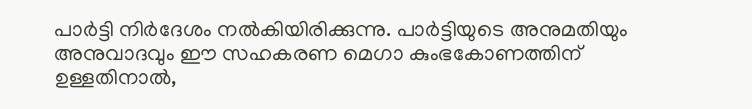പാര്‍ട്ടി നിര്‍ദേശം നല്‍കിയിരിക്കുന്നു. പാര്‍ട്ടിയുടെ അനുമതിയും അനുവാദവും ഈ സഹകരണ മെഗാ കുംഭകോണത്തിന് ഉള്ളതിനാല്‍,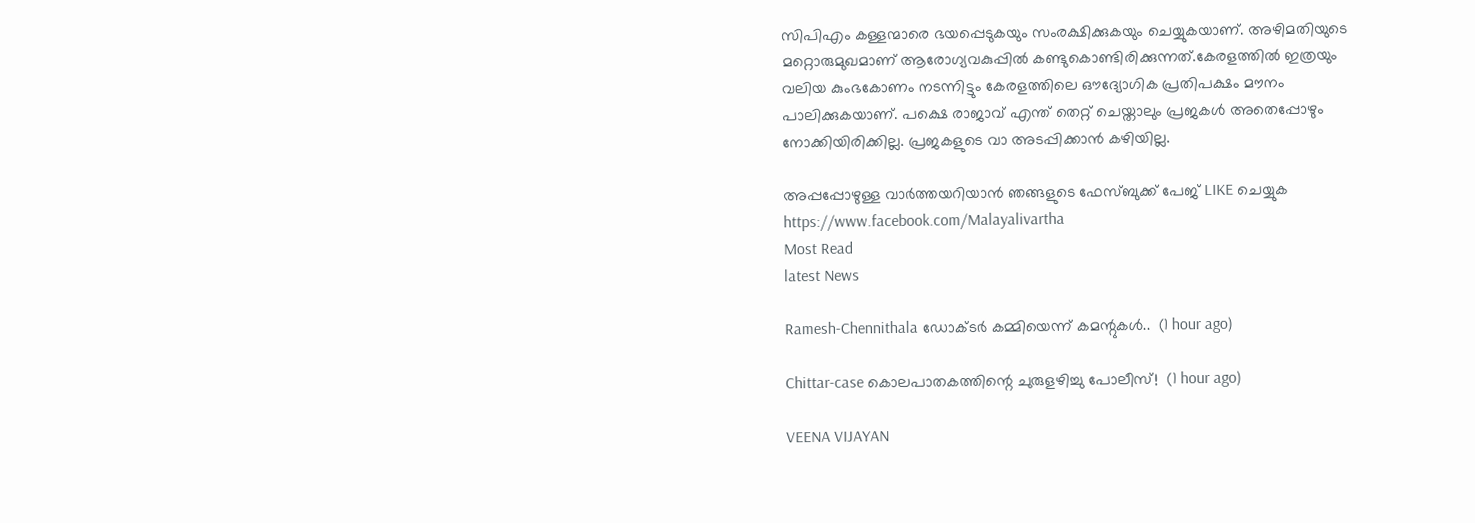സിപിഎം കള്ളന്മാരെ ഭയപ്പെടുകയും സംരക്ഷിക്കുകയും ചെയ്യുകയാണ്. അഴിമതിയുടെ മറ്റൊരുമുഖമാണ് ആരോഗ്യവകുപ്പില്‍ കണ്ടുകൊണ്ടിരിക്കുന്നത്.കേരളത്തില്‍ ഇത്രയും വലിയ കുംഭകോണം നടന്നിട്ടും കേരളത്തിലെ ഔദ്യോഗിക പ്രതിപക്ഷം മൗനം പാലിക്കുകയാണ്. പക്ഷെ രാജാവ് എന്ത് തെറ്റ് ചെയ്താലും പ്രജകൾ അതെപ്പോഴും നോക്കിയിരിക്കില്ല. പ്രജകളുടെ വാ അടപ്പിക്കാൻ കഴിയില്ല.

അപ്പപ്പോഴുള്ള വാര്‍ത്തയറിയാന്‍ ഞങ്ങളുടെ ഫേസ്‌ബുക്ക്‌ പേജ് LIKE ചെയ്യുക
https://www.facebook.com/Malayalivartha
Most Read
latest News

Ramesh-Chennithala ഡോക്ടർ കമ്മിയെന്ന് കമന്റുകൾ..  (1 hour ago)

Chittar-case കൊലപാതകത്തിന്റെ ചുരുളഴിച്ചു പോലീസ്!  (1 hour ago)

VEENA VIJAYAN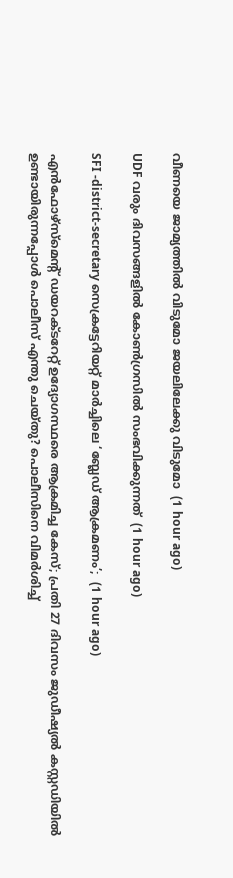വീണയെ ജാമ്യത്തില്‍ വിടുമോ ജയലിലേക്കു വിടുമോ  (1 hour ago)

UDF വരും ദിവസങ്ങളിൽ കോൺഗ്രസിൽ സംഭവിക്കുന്നത്  (1 hour ago)

SFI -district-secretary സെക്രട്ടേറിയറ്റ് മാർച്ചിലെ ‘ബ്ലേഡ് ആക്രമണം’;  (1 hour ago)

എൻഫോഴ്സ്മെന്റ് ഡയറക്ടറേറ്റ് ഉദ്യോഗസ്ഥരെ ആക്രമിച്ച കേസ്; പ്രതി 27 ദിവസം ജുഡീഷ്യൽ കസ്റ്റഡിയിൽ ഉണ്ടായിരുന്നപ്പോൾ പൊലീസ് എന്തു ചെയ്തു? പൊലീസിനെ വിമർശിച്ച്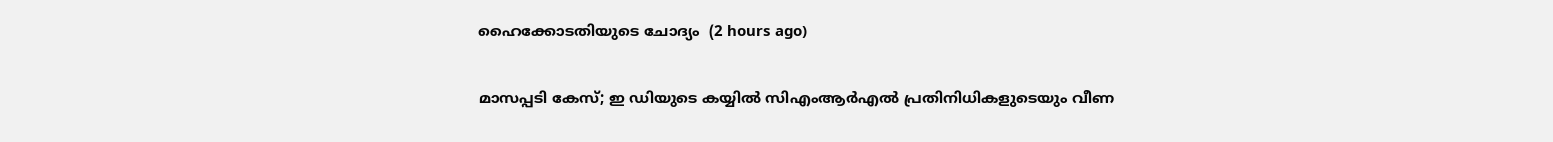ഹൈക്കോടതിയുടെ ചോദ്യം  (2 hours ago)

മാസപ്പടി കേസ്; ഇ ഡിയുടെ കയ്യിൽ സിഎംആർഎൽ പ്രതിനിധികളുടെയും വീണ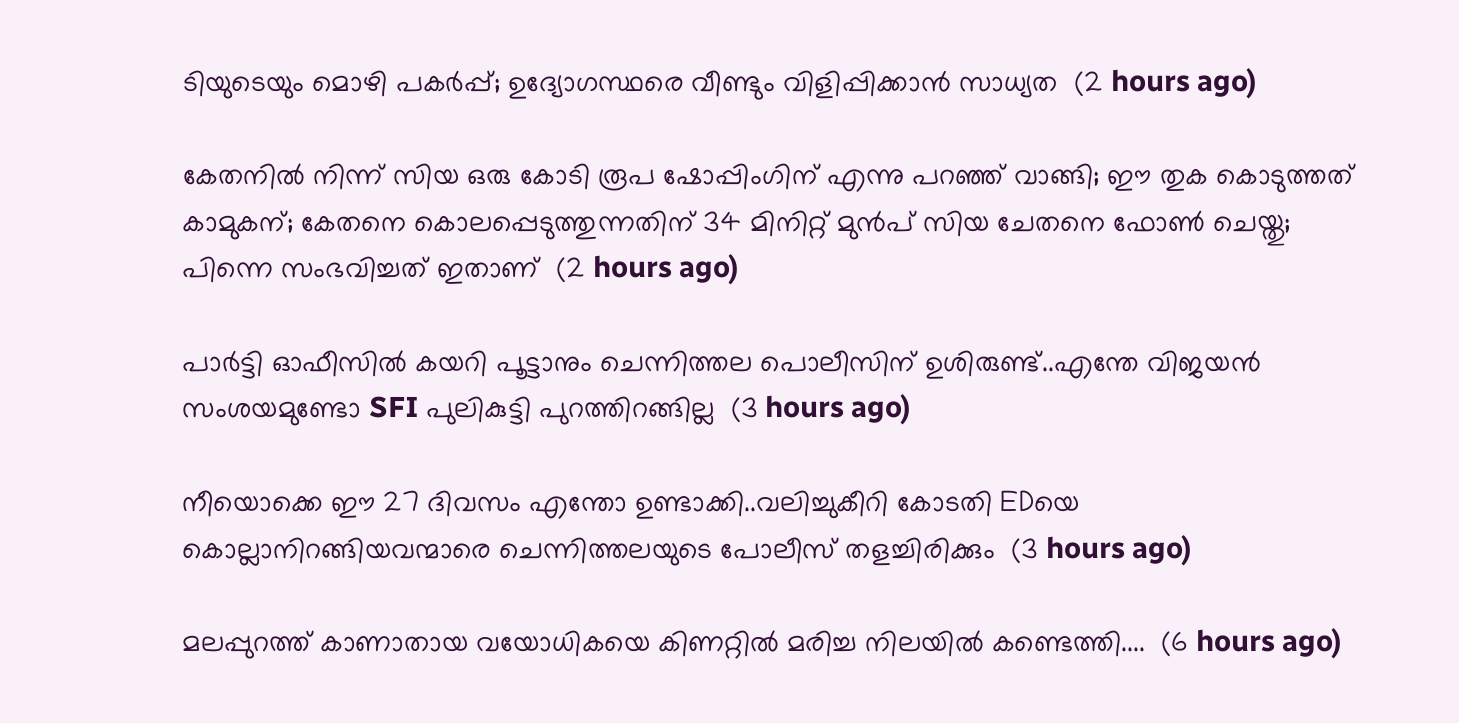ടിയുടെയും മൊഴി പകർപ്പ്; ഉദ്യോഗസ്ഥരെ വീണ്ടും വിളിപ്പിക്കാൻ സാധ്യത  (2 hours ago)

കേതനിൽ നിന്ന് സിയ ഒരു കോടി രൂപ ഷോപ്പിംഗിന് എന്നു പറഞ്ഞ് വാങ്ങി; ഈ തുക കൊടുത്തത് കാമുകന്; കേതനെ കൊലപ്പെടുത്തുന്നതിന് 34 മിനിറ്റ് മുൻപ് സിയ ചേതനെ ഫോൺ ചെയ്തു; പിന്നെ സംഭവിച്ചത് ഇതാണ്  (2 hours ago)

പാർട്ടി ഓഫീസിൽ കയറി പൂട്ടാനും ചെന്നിത്തല പൊലീസിന് ഉശിരുണ്ട്..എന്തേ വിജയൻ സംശയമുണ്ടോ SFI പുലികുട്ടി പുറത്തിറങ്ങില്ല  (3 hours ago)

നീയൊക്കെ ഈ 27 ദിവസം എന്തോ ഉണ്ടാക്കി..വലിച്ചുകീറി കോടതി EDയെ കൊല്ലാനിറങ്ങിയവന്മാരെ ചെന്നിത്തലയുടെ പോലീസ് തളച്ചിരിക്കും  (3 hours ago)

മലപ്പുറത്ത് കാണാതായ വയോധികയെ കിണറ്റിൽ മരിച്ച നിലയിൽ കണ്ടെത്തി....  (6 hours ago)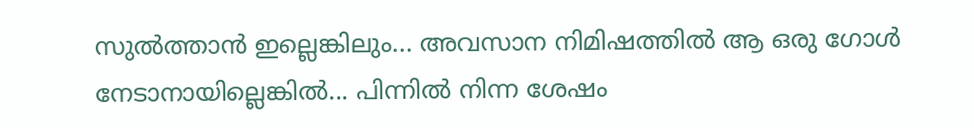സുൽത്താൻ ഇല്ലെങ്കിലും... അവസാന നിമിഷത്തിൽ ആ ഒരു ഗോൾ നേടാനായില്ലെങ്കിൽ... പിന്നിൽ നിന്ന ശേഷം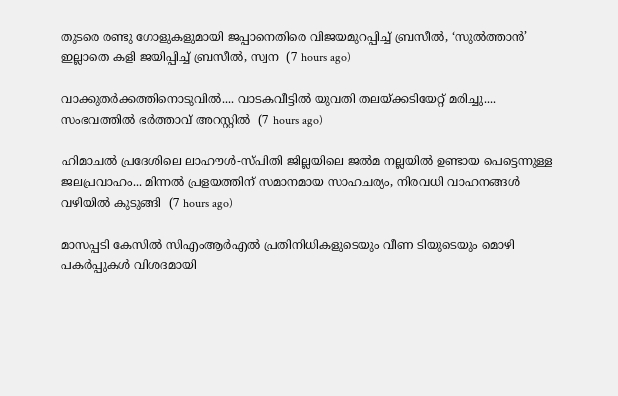തുടരെ രണ്ടു ഗോളുകളുമായി ജപ്പാനെതിരെ വിജയമുറപ്പിച്ച് ബ്രസീൽ, ‘സുൽത്താൻ’ ഇല്ലാതെ കളി ജയിപ്പിച്ച് ബ്രസീൽ, സ്വന  (7 hours ago)

വാക്കുതർക്കത്തിനൊടുവിൽ.... വാടകവീട്ടിൽ യുവതി തലയ്ക്കടിയേറ്റ് മരിച്ചു.... സംഭവത്തിൽ ഭർത്താവ് അറസ്റ്റിൽ  (7 hours ago)

ഹിമാചൽ പ്രദേശിലെ ലാഹൗൾ-സ്പിതി ജില്ലയിലെ ജൽമ നല്ലയിൽ ഉണ്ടായ പെട്ടെന്നുള്ള ജലപ്രവാഹം... മിന്നൽ പ്രളയത്തിന് സമാനമായ സാഹചര്യം, നിരവധി വാഹനങ്ങൾ വഴിയിൽ കുടുങ്ങി  (7 hours ago)

മാസപ്പടി കേസിൽ സിഎംആർഎൽ പ്രതിനിധികളുടെയും വീണ ടിയുടെയും മൊഴി പകർപ്പുകൾ വിശദമായി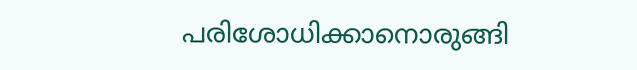പരിശോധിക്കാനൊരുങ്ങി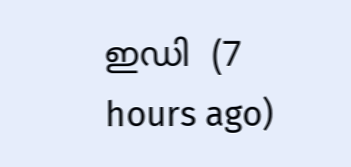ഇഡി  (7 hours ago)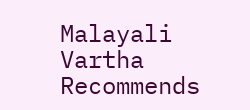Malayali Vartha Recommends